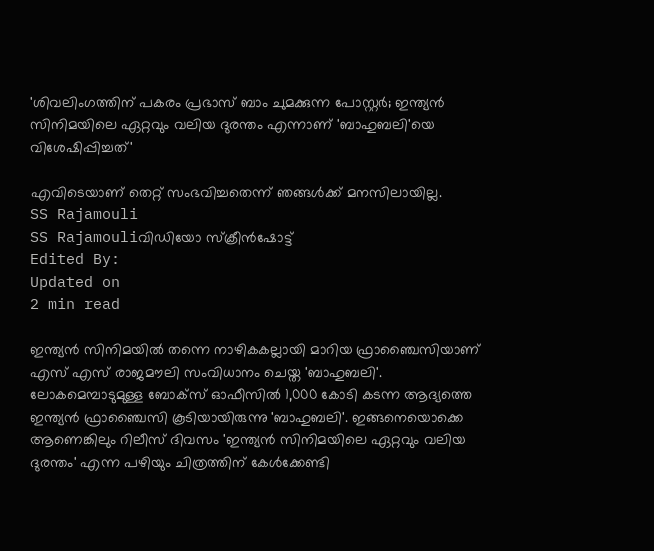'ശിവലിംഗത്തിന് പകരം പ്രഭാസ് ബാം ചുമക്കുന്ന പോസ്റ്റർ; ഇന്ത്യൻ സിനിമയിലെ ഏറ്റവും വലിയ ദുരന്തം എന്നാണ് 'ബാഹുബലി'യെ വിശേഷിപ്പിച്ചത്'

എവിടെയാണ് തെറ്റ് സംഭവിച്ചതെന്ന് ഞങ്ങൾക്ക് മനസിലായില്ല.
SS Rajamouli
SS Rajamouliവിഡിയോ സ്ക്രീൻഷോട്ട്
Edited By:
Updated on
2 min read

ഇന്ത്യൻ സിനിമയിൽ തന്നെ നാഴികകല്ലായി മാറിയ ഫ്രാഞ്ചൈസിയാണ് എസ് എസ് രാജമൗലി സംവിധാനം ചെയ്ത 'ബാഹുബലി'. ലോകമെമ്പാടുമുള്ള ബോക്സ് ഓഫീസിൽ 1,000 കോടി കടന്ന ആദ്യത്തെ ഇന്ത്യൻ ഫ്രാഞ്ചൈസി കൂടിയായിരുന്നു 'ബാഹുബലി'. ഇങ്ങനെയൊക്കെ ആണെങ്കിലും റിലീസ് ദിവസം 'ഇന്ത്യൻ സിനിമയിലെ ഏറ്റവും വലിയ ദുരന്തം' എന്ന പഴിയും ചിത്രത്തിന് കേൾക്കേണ്ടി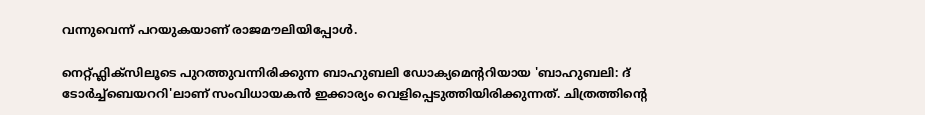വന്നുവെന്ന് പറയുകയാണ് രാജമൗലിയിപ്പോൾ.

നെറ്റ്ഫ്ലിക്സിലൂടെ പുറത്തുവന്നിരിക്കുന്ന ബാഹുബലി ഡോക്യമെന്ററിയായ 'ബാഹുബലി: ദ് ടോർച്ച്ബെയററി'ലാണ് സംവിധായകൻ ഇക്കാര്യം വെളിപ്പെടുത്തിയിരിക്കുന്നത്. ചിത്രത്തിന്റെ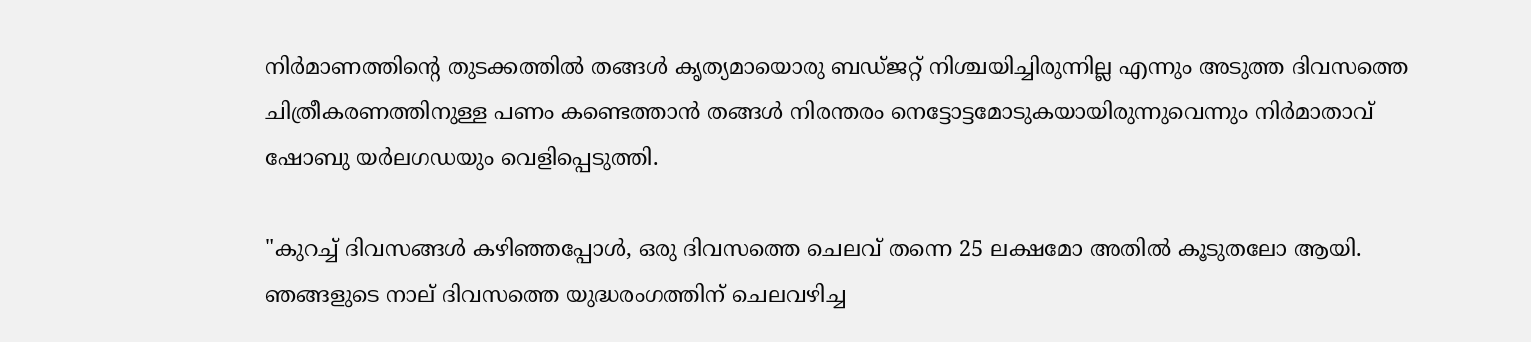നിർമാണത്തിന്റെ തുടക്കത്തിൽ തങ്ങൾ കൃത്യമായൊരു ബഡ്ജറ്റ് നിശ്ചയിച്ചിരുന്നില്ല എന്നും അടുത്ത ദിവസത്തെ ചിത്രീകരണത്തിനുള്ള പണം കണ്ടെത്താൻ തങ്ങൾ നിരന്തരം നെട്ടോട്ടമോടുകയായിരുന്നുവെന്നും നിർമാതാവ് ഷോബു യർലഗഡയും വെളിപ്പെടുത്തി.

"കുറച്ച് ദിവസങ്ങൾ കഴിഞ്ഞപ്പോൾ, ഒരു ദിവസത്തെ ചെലവ് തന്നെ 25 ലക്ഷമോ അതിൽ കൂടുതലോ ആയി. ഞങ്ങളുടെ നാല് ദിവസത്തെ യുദ്ധരംഗത്തിന് ചെലവഴിച്ച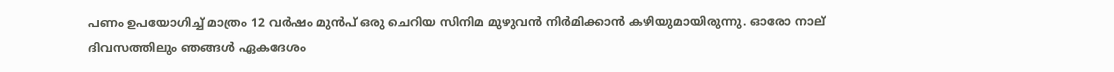പണം ഉപയോഗിച്ച് മാത്രം 12 വർഷം മുൻപ് ഒരു ചെറിയ സിനിമ മുഴുവൻ നിർമിക്കാൻ കഴിയുമായിരുന്നു. ഓരോ നാല് ദിവസത്തിലും ഞങ്ങൾ ഏകദേശം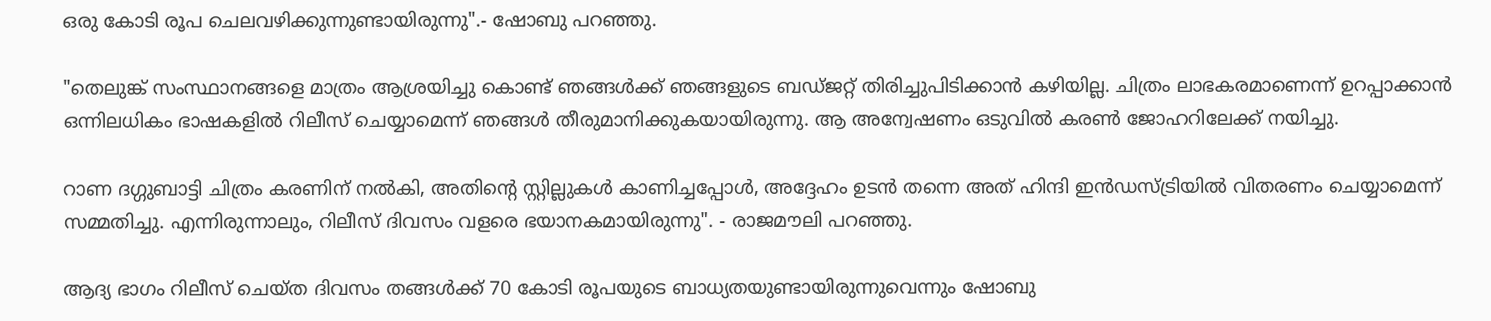ഒരു കോടി രൂപ ചെലവഴിക്കുന്നുണ്ടായിരുന്നു".- ഷോബു പറഞ്ഞു.

"തെലുങ്ക് സംസ്ഥാനങ്ങളെ മാത്രം ആശ്രയിച്ചു കൊണ്ട് ഞങ്ങൾക്ക് ഞങ്ങളുടെ ബഡ്ജറ്റ് തിരിച്ചുപിടിക്കാൻ കഴിയില്ല. ചിത്രം ലാഭകരമാണെന്ന് ഉറപ്പാക്കാൻ ഒന്നിലധികം ഭാഷകളിൽ റിലീസ് ചെയ്യാമെന്ന് ഞങ്ങൾ തീരുമാനിക്കുകയായിരുന്നു. ആ അന്വേഷണം ഒടുവിൽ കരൺ ജോഹറിലേക്ക് നയിച്ചു.

റാണ ദഗ്ഗുബാട്ടി ചിത്രം കരണിന് നൽകി, അതിന്റെ സ്റ്റില്ലുകൾ കാണിച്ചപ്പോൾ, അദ്ദേഹം ഉടൻ തന്നെ അത് ഹിന്ദി ഇൻഡസ്ട്രിയിൽ വിതരണം ചെയ്യാമെന്ന് സമ്മതിച്ചു. എന്നിരുന്നാലും, റിലീസ് ദിവസം വളരെ ഭയാനകമായിരുന്നു". - രാജമൗലി പറഞ്ഞു.

ആദ്യ ഭാഗം റിലീസ് ചെയ്ത ദിവസം തങ്ങൾക്ക് 70 കോടി രൂപയുടെ ബാധ്യതയുണ്ടായിരുന്നുവെന്നും ഷോബു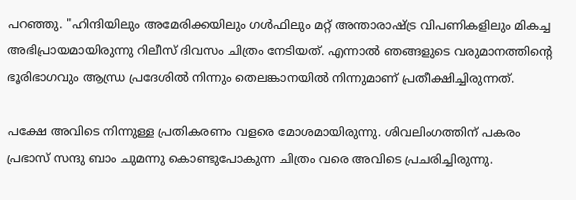പറഞ്ഞു. "ഹിന്ദിയിലും അമേരിക്കയിലും ഗൾഫിലും മറ്റ് അന്താരാഷ്ട്ര വിപണികളിലും മികച്ച അഭിപ്രായമായിരുന്നു റിലീസ് ദിവസം ചിത്രം നേടിയത്. എന്നാൽ ഞങ്ങളുടെ വരുമാനത്തിന്റെ ഭൂരിഭാഗവും ആന്ധ്ര പ്രദേശിൽ നിന്നും തെലങ്കാനയിൽ നിന്നുമാണ് പ്രതീക്ഷിച്ചിരുന്നത്.

പക്ഷേ അവിടെ നിന്നുള്ള പ്രതികരണം വളരെ മോശമായിരുന്നു. ശിവലിംഗത്തിന് പകരം പ്രഭാസ് സന്ദു ബാം ചുമന്നു കൊണ്ടുപോകുന്ന ചിത്രം വരെ അവിടെ പ്രചരിച്ചിരുന്നു.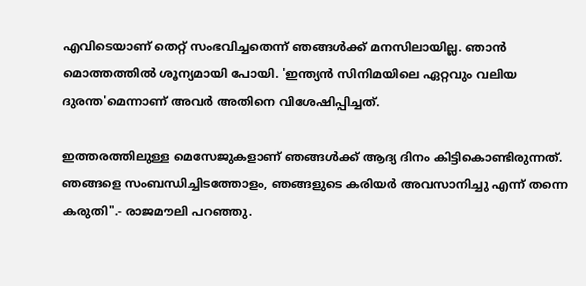എവിടെയാണ് തെറ്റ് സംഭവിച്ചതെന്ന് ഞങ്ങൾക്ക് മനസിലായില്ല. ഞാൻ മൊത്തത്തിൽ ശൂന്യമായി പോയി. 'ഇന്ത്യൻ സിനിമയിലെ ഏറ്റവും വലിയ ദുരന്ത'മെന്നാണ് അവർ അതിനെ വിശേഷിപ്പിച്ചത്.

ഇത്തരത്തിലുള്ള മെസേജുകളാണ് ഞങ്ങൾക്ക് ആദ്യ ദിനം കിട്ടികൊണ്ടിരുന്നത്. ഞങ്ങളെ സംബന്ധിച്ചിടത്തോളം, ഞങ്ങളുടെ കരിയർ അവസാനിച്ചു എന്ന് തന്നെ കരുതി".- രാജമൗലി പറഞ്ഞു.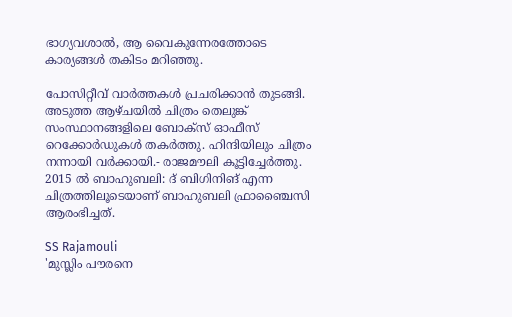ഭാഗ്യവശാൽ, ആ വൈകുന്നേരത്തോടെ കാര്യങ്ങൾ തകിടം മറിഞ്ഞു.

പോസിറ്റീവ് വാർത്തകൾ പ്രചരിക്കാൻ തുടങ്ങി. അടുത്ത ആഴ്ചയിൽ ചിത്രം തെലുങ്ക് സംസ്ഥാനങ്ങളിലെ ബോക്സ് ഓഫീസ് റെക്കോർഡുകൾ തകർത്തു. ഹിന്ദിയിലും ചിത്രം നന്നായി വർക്കായി.- രാജമൗലി കൂട്ടിച്ചേർത്തു. 2015 ൽ ബാഹുബലി: ദ് ബിഗിനിങ് എന്ന ചിത്രത്തിലൂടെയാണ് ബാഹുബലി ഫ്രാഞ്ചൈസി ആരംഭിച്ചത്.

SS Rajamouli
'മുസ്ലിം പൗരനെ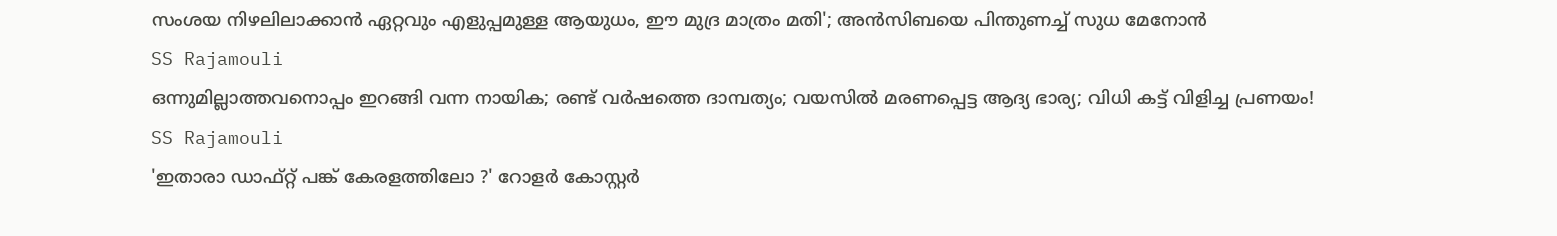സംശയ നിഴലിലാക്കാന്‍ ഏറ്റവും എളുപ്പമുള്ള ആയുധം, ഈ മുദ്ര മാത്രം മതി'; അന്‍സിബയെ പിന്തുണച്ച് സുധ മേനോന്‍
SS Rajamouli
ഒന്നുമില്ലാത്തവനൊപ്പം ഇറങ്ങി വന്ന നായിക; രണ്ട് വര്‍ഷത്തെ ദാമ്പത്യം; വയസില്‍ മരണപ്പെട്ട ആദ്യ ഭാര്യ; വിധി കട്ട് വിളിച്ച പ്രണയം!
SS Rajamouli
'ഇതാരാ ഡാഫ്റ്റ് പങ്ക് കേരളത്തിലോ ?' റോളർ കോസ്റ്റർ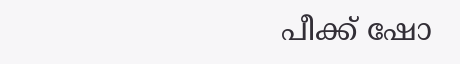പീക്ക് ഷോ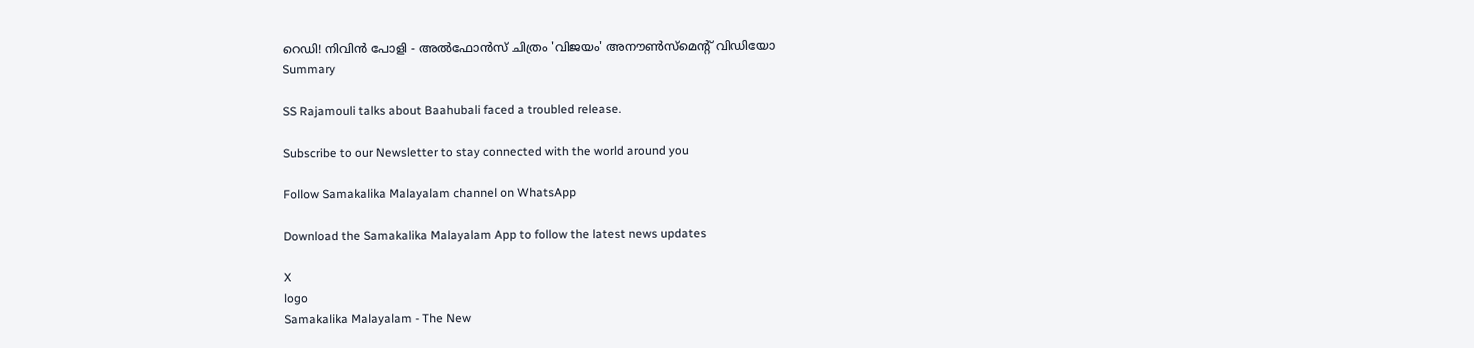റെഡി! നിവിൻ പോളി - അൽഫോൻസ് ചിത്രം 'വിജയം' അനൗൺസ്മെന്റ് വിഡിയോ
Summary

SS Rajamouli talks about Baahubali faced a troubled release.

Subscribe to our Newsletter to stay connected with the world around you

Follow Samakalika Malayalam channel on WhatsApp

Download the Samakalika Malayalam App to follow the latest news updates

X
logo
Samakalika Malayalam - The New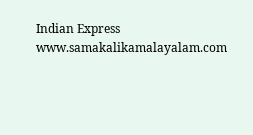Indian Express
www.samakalikamalayalam.com